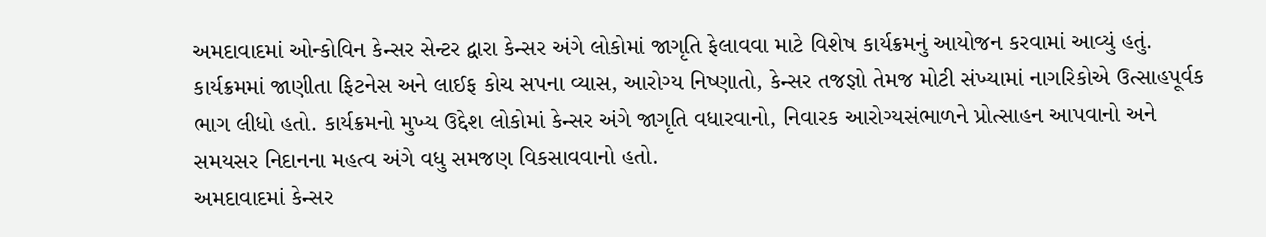અમદાવાદમાં ઓન્કોવિન કેન્સર સેન્ટર દ્વારા કેન્સર અંગે લોકોમાં જાગૃતિ ફેલાવવા માટે વિશેષ કાર્યક્રમનું આયોજન કરવામાં આવ્યું હતું. કાર્યક્રમમાં જાણીતા ફિટનેસ અને લાઈફ કોચ સપના વ્યાસ, આરોગ્ય નિષ્ણાતો, કેન્સર તજજ્ઞો તેમજ મોટી સંખ્યામાં નાગરિકોએ ઉત્સાહપૂર્વક ભાગ લીધો હતો. કાર્યક્રમનો મુખ્ય ઉદ્દેશ લોકોમાં કેન્સર અંગે જાગૃતિ વધારવાનો, નિવારક આરોગ્યસંભાળને પ્રોત્સાહન આપવાનો અને સમયસર નિદાનના મહત્વ અંગે વધુ સમજણ વિકસાવવાનો હતો.
અમદાવાદમાં કેન્સર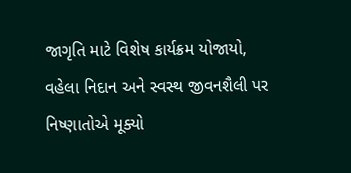જાગૃતિ માટે વિશેષ કાર્યક્રમ યોજાયો, વહેલા નિદાન અને સ્વસ્થ જીવનશૈલી પર નિષ્ણાતોએ મૂક્યો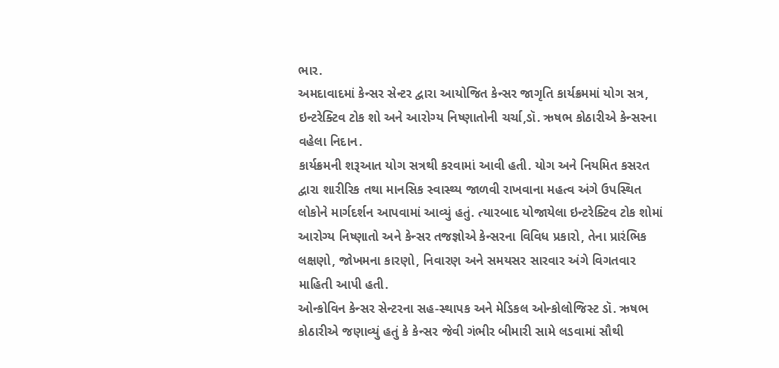ભાર.
અમદાવાદમાં કેન્સર સેન્ટર દ્વારા આયોજિત કેન્સર જાગૃતિ કાર્યક્રમમાં યોગ સત્ર, ઇન્ટરેક્ટિવ ટોક શો અને આરોગ્ય નિષ્ણાતોની ચર્ચા,ડૉ. ઋષભ કોઠારીએ કેન્સરના વહેલા નિદાન.
કાર્યક્રમની શરૂઆત યોગ સત્રથી કરવામાં આવી હતી. યોગ અને નિયમિત કસરત દ્વારા શારીરિક તથા માનસિક સ્વાસ્થ્ય જાળવી રાખવાના મહત્વ અંગે ઉપસ્થિત લોકોને માર્ગદર્શન આપવામાં આવ્યું હતું. ત્યારબાદ યોજાયેલા ઇન્ટરેક્ટિવ ટોક શોમાં આરોગ્ય નિષ્ણાતો અને કેન્સર તજજ્ઞોએ કેન્સરના વિવિધ પ્રકારો, તેના પ્રારંભિક લક્ષણો, જોખમના કારણો, નિવારણ અને સમયસર સારવાર અંગે વિગતવાર માહિતી આપી હતી.
ઓન્કોવિન કેન્સર સેન્ટરના સહ-સ્થાપક અને મેડિકલ ઓન્કોલોજિસ્ટ ડૉ. ઋષભ કોઠારીએ જણાવ્યું હતું કે કેન્સર જેવી ગંભીર બીમારી સામે લડવામાં સૌથી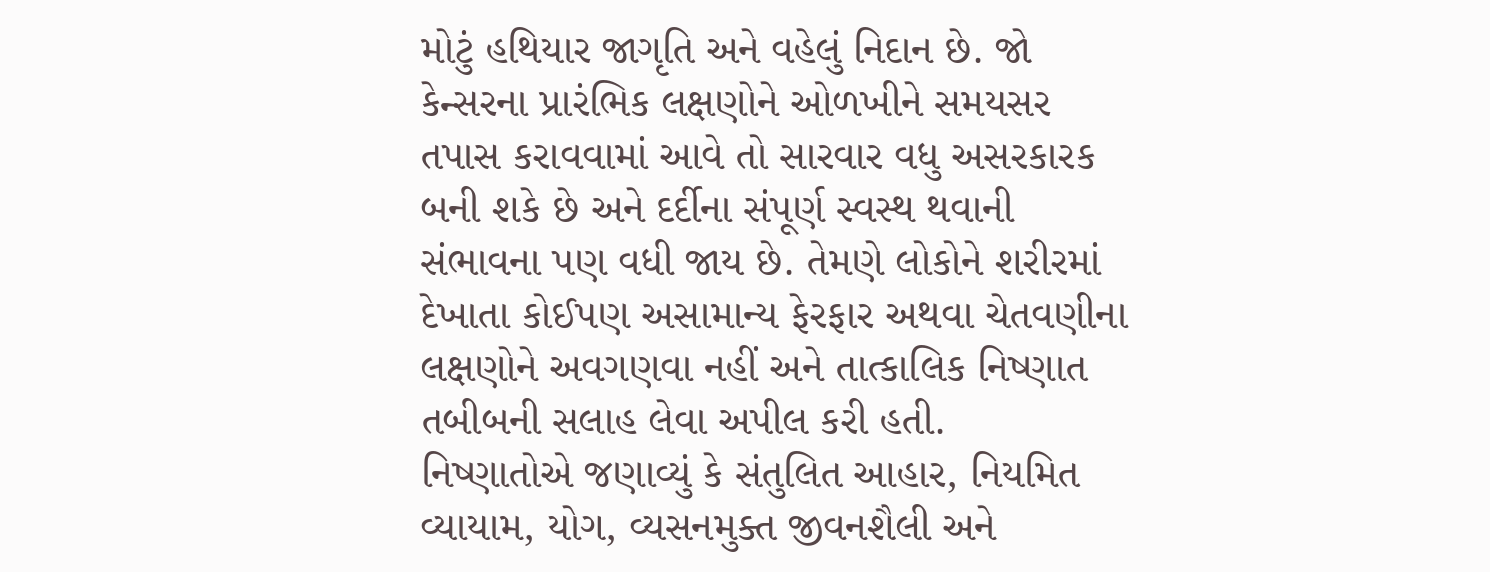મોટું હથિયાર જાગૃતિ અને વહેલું નિદાન છે. જો કેન્સરના પ્રારંભિક લક્ષણોને ઓળખીને સમયસર તપાસ કરાવવામાં આવે તો સારવાર વધુ અસરકારક બની શકે છે અને દર્દીના સંપૂર્ણ સ્વસ્થ થવાની સંભાવના પણ વધી જાય છે. તેમણે લોકોને શરીરમાં દેખાતા કોઈપણ અસામાન્ય ફેરફાર અથવા ચેતવણીના લક્ષણોને અવગણવા નહીં અને તાત્કાલિક નિષ્ણાત તબીબની સલાહ લેવા અપીલ કરી હતી.
નિષ્ણાતોએ જણાવ્યું કે સંતુલિત આહાર, નિયમિત વ્યાયામ, યોગ, વ્યસનમુક્ત જીવનશૈલી અને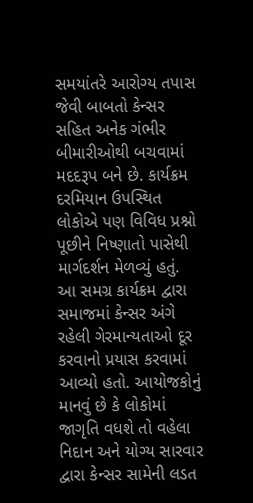સમયાંતરે આરોગ્ય તપાસ જેવી બાબતો કેન્સર સહિત અનેક ગંભીર બીમારીઓથી બચવામાં મદદરૂપ બને છે. કાર્યક્રમ દરમિયાન ઉપસ્થિત લોકોએ પણ વિવિધ પ્રશ્નો પૂછીને નિષ્ણાતો પાસેથી માર્ગદર્શન મેળવ્યું હતું.
આ સમગ્ર કાર્યક્રમ દ્વારા સમાજમાં કેન્સર અંગે રહેલી ગેરમાન્યતાઓ દૂર કરવાનો પ્રયાસ કરવામાં આવ્યો હતો. આયોજકોનું માનવું છે કે લોકોમાં જાગૃતિ વધશે તો વહેલા નિદાન અને યોગ્ય સારવાર દ્વારા કેન્સર સામેની લડત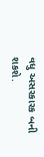વધુ અસરકારક બની શકશે.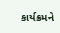કાર્યક્રમને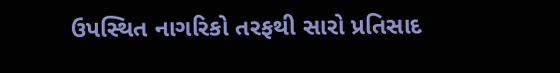ઉપસ્થિત નાગરિકો તરફથી સારો પ્રતિસાદ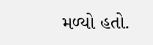મળ્યો હતો.